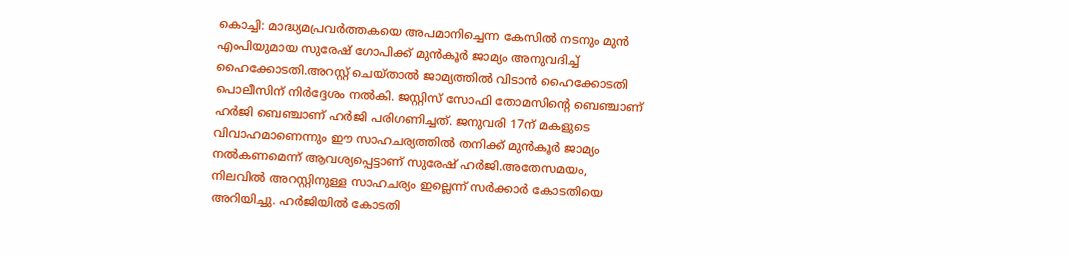കൊച്ചി: മാദ്ധ്യമപ്രവര്‍ത്തകയെ അപമാനിച്ചെന്ന കേസില്‍ നടനും മുന്‍ എംപിയുമായ സുരേഷ് ഗോപിക്ക് മുന്‍കൂര്‍ ജാമ്യം അനുവദിച്ച് ഹൈക്കോടതി.അറസ്റ്റ് ചെയ്താല്‍ ജാമ്യത്തില്‍ വിടാന്‍ ഹൈക്കോടതി പൊലീസിന് നിര്‍ദ്ദേശം നല്‍കി. ജസ്റ്റിസ് സോഫി തോമസിന്റെ ബെഞ്ചാണ് ഹര്‍ജി ബെഞ്ചാണ് ഹര്‍ജി പരിഗണിച്ചത്. ജനുവരി 17ന് മകളുടെ വിവാഹമാണെന്നും ഈ സാഹചര്യത്തില്‍ തനിക്ക് മുന്‍കൂര്‍ ജാമ്യം നല്‍കണമെന്ന് ആവശ്യപ്പെട്ടാണ് സുരേഷ് ഹര്‍ജി.അതേസമയം, നിലവില്‍ അറസ്റ്റിനുള്ള സാഹചര്യം ഇല്ലെന്ന് സര്‍ക്കാര്‍ കോടതിയെ അറിയിച്ചു. ഹര്‍ജിയില്‍ കോടതി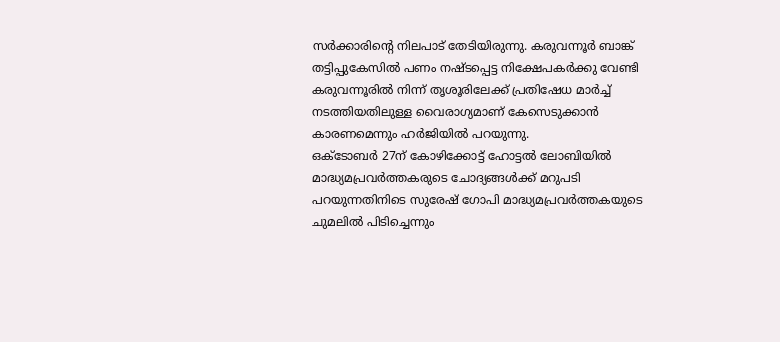സര്‍ക്കാരിന്റെ നിലപാട് തേടിയിരുന്നു. കരുവന്നൂര്‍ ബാങ്ക് തട്ടിപ്പുകേസില്‍ പണം നഷ്ടപ്പെട്ട നിക്ഷേപകര്‍ക്കു വേണ്ടി കരുവന്നൂരില്‍ നിന്ന് തൃശൂരിലേക്ക് പ്രതിഷേധ മാര്‍ച്ച് നടത്തിയതിലുള്ള വൈരാഗ്യമാണ് കേസെടുക്കാന്‍ കാരണമെന്നും ഹര്‍ജിയില്‍ പറയുന്നു.
ഒക്ടോബര്‍ 27ന് കോഴിക്കോട്ട് ഹോട്ടല്‍ ലോബിയില്‍ മാദ്ധ്യമപ്രവര്‍ത്തകരുടെ ചോദ്യങ്ങള്‍ക്ക് മറുപടി പറയുന്നതിനിടെ സുരേഷ് ഗോപി മാദ്ധ്യമപ്രവര്‍ത്തകയുടെ ചുമലില്‍ പിടിച്ചെന്നും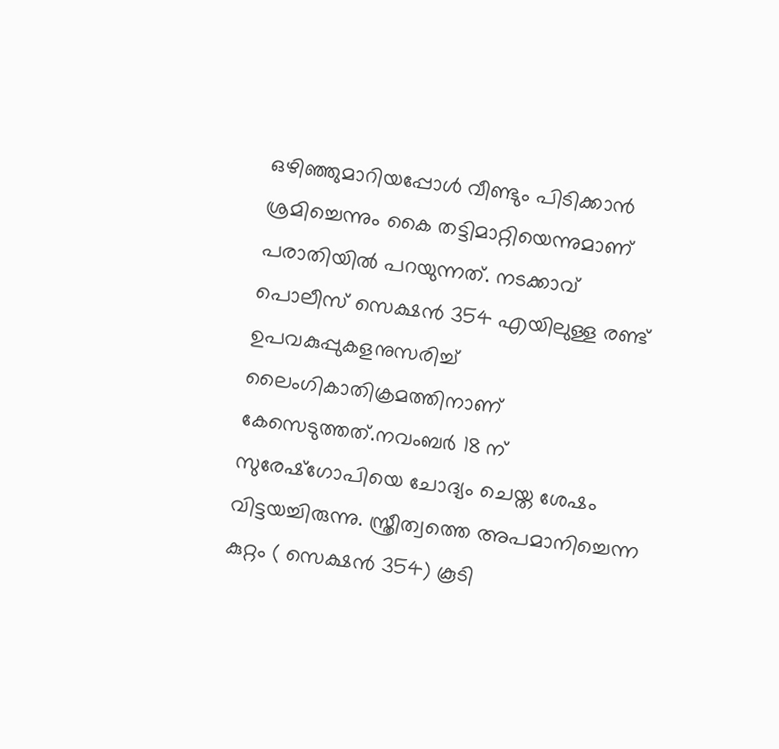ഒഴിഞ്ഞുമാറിയപ്പോള്‍ വീണ്ടും പിടിക്കാന്‍ ശ്രമിച്ചെന്നും കൈ തട്ടിമാറ്റിയെന്നുമാണ് പരാതിയില്‍ പറയുന്നത്. നടക്കാവ് പൊലീസ് സെക്ഷന്‍ 354 എയിലുള്ള രണ്ട് ഉപവകുപ്പുകളനുസരിച്ച് ലൈംഗികാതിക്രമത്തിനാണ് കേസെടുത്തത്.നവംബര്‍ 18 ന് സുരേഷ്ഗോപിയെ ചോദ്യം ചെയ്ത ശേഷം വിട്ടയച്ചിരുന്നു. സ്ത്രീത്വത്തെ അപമാനിച്ചെന്ന കുറ്റം ( സെക്ഷന്‍ 354) കൂടി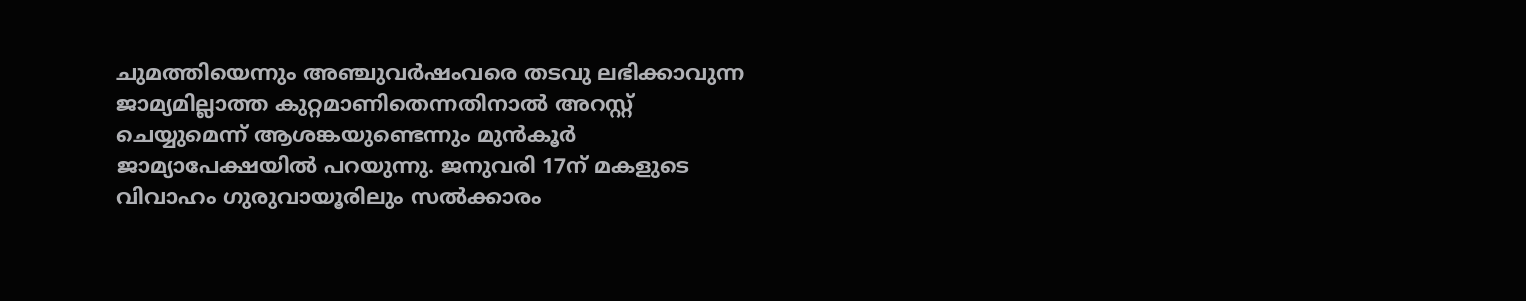ചുമത്തിയെന്നും അഞ്ചുവര്‍ഷംവരെ തടവു ലഭിക്കാവുന്ന ജാമ്യമില്ലാത്ത കുറ്റമാണിതെന്നതിനാല്‍ അറസ്റ്റ് ചെയ്യുമെന്ന് ആശങ്കയുണ്ടെന്നും മുന്‍കൂര്‍ ജാമ്യാപേക്ഷയില്‍ പറയുന്നു. ജനുവരി 17ന് മകളുടെ വിവാഹം ഗുരുവായൂരിലും സല്‍ക്കാരം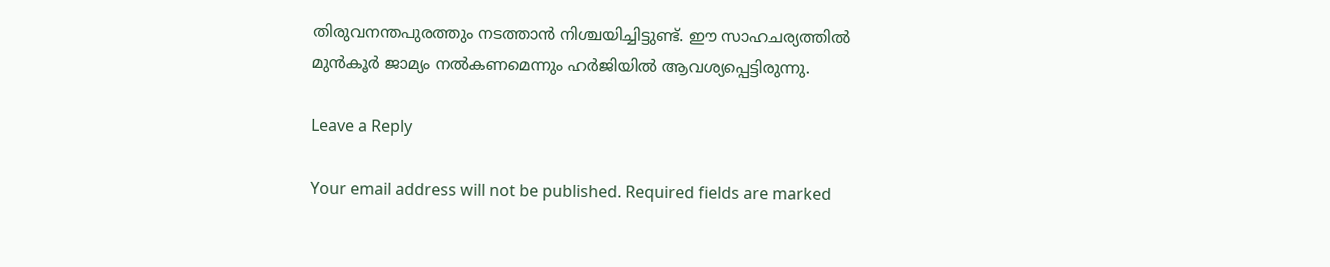തിരുവനന്തപുരത്തും നടത്താന്‍ നിശ്ചയിച്ചിട്ടുണ്ട്. ഈ സാഹചര്യത്തില്‍ മുന്‍കൂര്‍ ജാമ്യം നല്‍കണമെന്നും ഹര്‍ജിയില്‍ ആവശ്യപ്പെട്ടിരുന്നു.

Leave a Reply

Your email address will not be published. Required fields are marked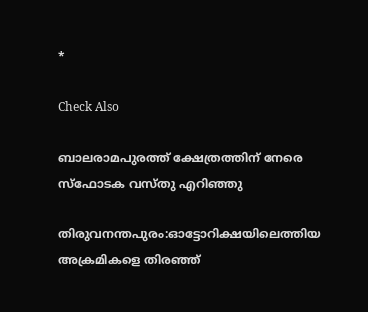*

Check Also

ബാലരാമപുരത്ത് ക്ഷേത്രത്തിന് നേരെ സ്‌ഫോടക വസ്തു എറിഞ്ഞു

തിരുവനന്തപുരം:ഓട്ടോറിക്ഷയിലെത്തിയ അക്രമികളെ തിരഞ്ഞ്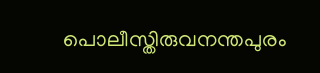പൊലീസ്തിരുവനന്തപുരം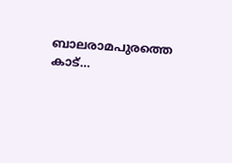ബാലരാമപുരത്തെ കാട്…